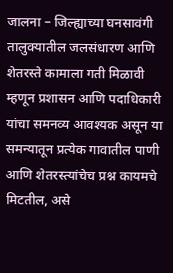जालना – जिल्ह्याच्या घनसावंगी तालुक्यातील जलसंधारण आणि शेतरस्ते कामाला गती मिळावी म्हणून प्रशासन आणि पदाधिकारी यांचा समनव्य आवश्यक असून या समन्यातून प्रत्येक गावातील पाणी आणि शेतरस्त्यांचेच प्रश्न कायमचे मिटतील, असे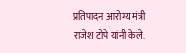प्रतिपादन आरोग्य मंत्री राजेश टोपे यांनी केले.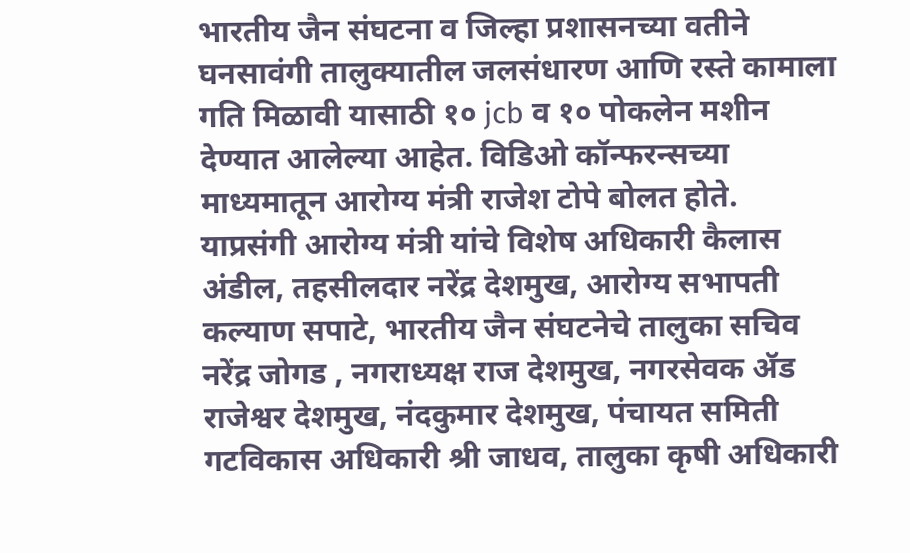भारतीय जैन संघटना व जिल्हा प्रशासनच्या वतीने घनसावंगी तालुक्यातील जलसंधारण आणि रस्ते कामाला गति मिळावी यासाठी १० jcb व १० पोकलेन मशीन देण्यात आलेल्या आहेत. विडिओ कॉन्फरन्सच्या माध्यमातून आरोग्य मंत्री राजेश टोपे बोलत होते.
याप्रसंगी आरोग्य मंत्री यांचे विशेष अधिकारी कैलास अंडील, तहसीलदार नरेंद्र देशमुख, आरोग्य सभापती कल्याण सपाटे, भारतीय जैन संघटनेचे तालुका सचिव नरेंद्र जोगड , नगराध्यक्ष राज देशमुख, नगरसेवक ॲड राजेश्वर देशमुख, नंदकुमार देशमुख, पंचायत समिती गटविकास अधिकारी श्री जाधव, तालुका कृषी अधिकारी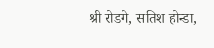श्री रोडगे, सतिश होन्डा,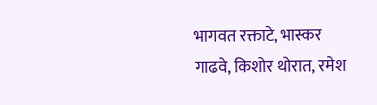भागवत रक्ताटे, भास्कर गाढवे, किशोर थोरात, रमेश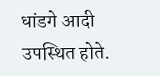धांडगे आदी उपस्थित होते.